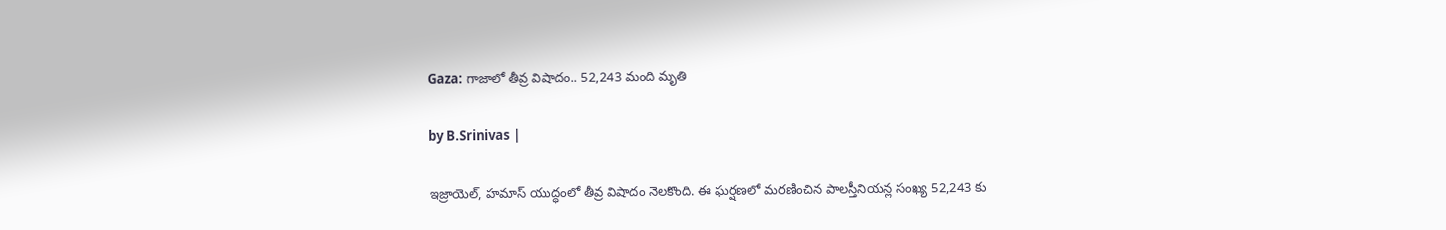Gaza: గాజాలో తీవ్ర విషాదం.. 52,243 మంది మృతి

by B.Srinivas |

ఇజ్రాయెల్, హమాస్ యుద్ధంలో తీవ్ర విషాదం నెలకొంది. ఈ ఘర్షణలో మరణించిన పాలస్తీనియన్ల సంఖ్య 52,243 కు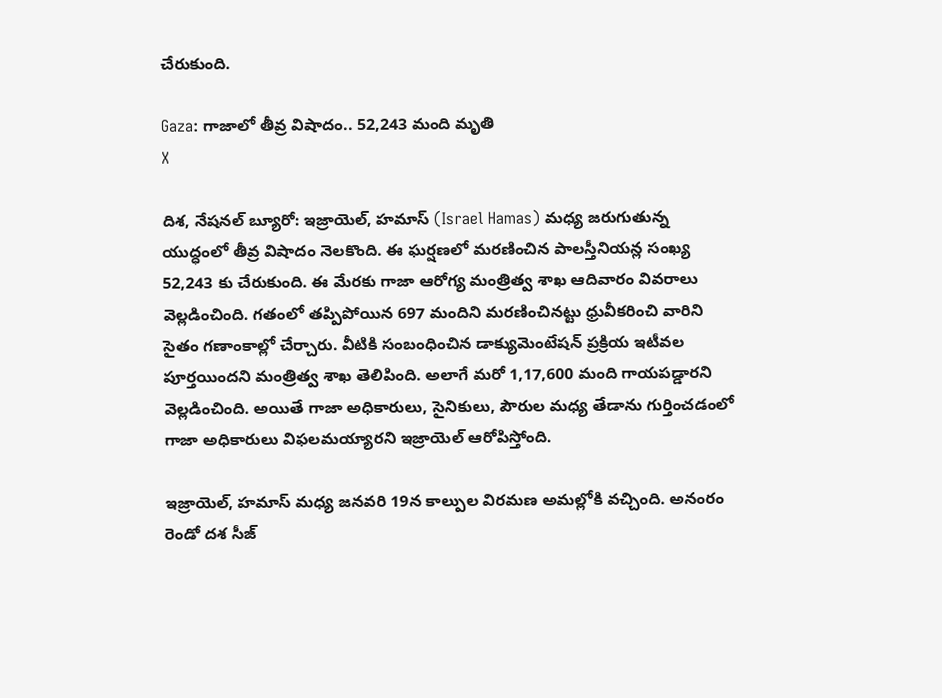చేరుకుంది.

Gaza: గాజాలో తీవ్ర విషాదం.. 52,243 మంది మృతి
X

దిశ, నేషనల్ బ్యూరో: ఇజ్రాయెల్, హమాస్ (Israel Hamas) మధ్య జరుగుతున్న యుద్ధంలో తీవ్ర విషాదం నెలకొంది. ఈ ఘర్షణలో మరణించిన పాలస్తీనియన్ల సంఖ్య 52,243 కు చేరుకుంది. ఈ మేరకు గాజా ఆరోగ్య మంత్రిత్వ శాఖ ఆదివారం వివరాలు వెల్లడించింది. గతంలో తప్పిపోయిన 697 మందిని మరణించినట్టు ధ్రువీకరించి వారిని సైతం గణాంకాల్లో చేర్చారు. వీటికి సంబంధించిన డాక్యుమెంటేషన్ ప్రక్రియ ఇటీవల పూర్తయిందని మంత్రిత్వ శాఖ తెలిపింది. అలాగే మరో 1,17,600 మంది గాయపడ్డారని వెల్లడించింది. అయితే గాజా అధికారులు, సైనికులు, పౌరుల మధ్య తేడాను గుర్తించడంలో గాజా అధికారులు విఫలమయ్యారని ఇజ్రాయెల్ ఆరోపిస్తోంది.

ఇజ్రాయెల్, హమాస్ మధ్య జనవరి 19న కాల్పుల విరమణ అమల్లోకి వచ్చింది. అనంరం రెండో దశ సీజ్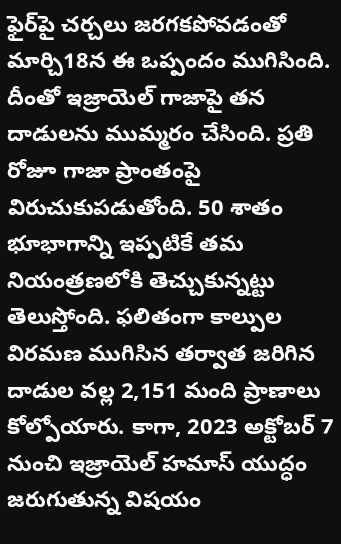ఫైర్‌పై చర్చలు జరగకపోవడంతో మార్చి18న ఈ ఒప్పందం ముగిసింది. దీంతో ఇజ్రాయెల్ గాజాపై తన దాడులను ముమ్మరం చేసింది. ప్రతి రోజూ గాజా ప్రాంతంపై విరుచుకుపడుతోంది. 50 శాతం భూభాగాన్ని ఇప్పటికే తమ నియంత్రణలోకి తెచ్చుకున్నట్టు తెలుస్తోంది. ఫలితంగా కాల్పుల విరమణ ముగిసిన తర్వాత జరిగిన దాడుల వల్ల 2,151 మంది ప్రాణాలు కోల్పోయారు. కాగా, 2023 అక్టోబర్ 7 నుంచి ఇజ్రాయెల్ హమాస్ యుద్ధం జరుగుతున్న విషయం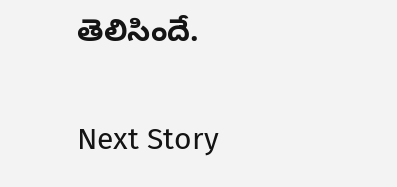తెలిసిందే.

Next Story